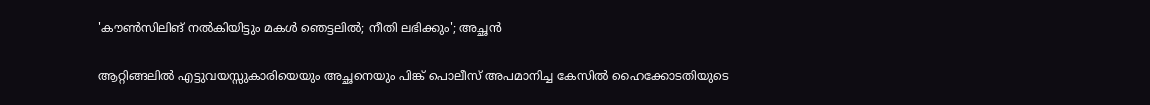'കൗണ്‍സിലിങ് നല്‍കിയിട്ടും മകള്‍ ഞെട്ടലില്‍; നീതി ലഭിക്കും'; അച്ഛൻ

ആറ്റിങ്ങലില്‍ എട്ടുവയസ്സുകാരിയെയും അച്ഛനെയും പിങ്ക് പൊലീസ് അപമാനിച്ച കേസില്‍ ഹൈക്കോടതിയുടെ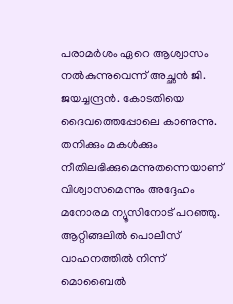പരാമര്‍ശം ഏറെ ആശ്വാസം നല്‍കുന്നുവെന്ന് അച്ഛന്‍ ജി. ജയച്ചന്ദ്രന്‍. കോടതിയെ ദൈവത്തെപ്പോലെ കാണുന്നു. തനിക്കും മകള്‍ക്കും നീതിലഭിക്കുമെന്നുതന്നെയാണ് വിശ്വാസമെന്നും അദ്ദേഹം മനോരമ ന്യൂസിനോട് പറഞ്ഞു.
ആറ്റിങ്ങലില്‍ പൊലീസ് വാഹനത്തില്‍ നിന്ന് മൊബൈല്‍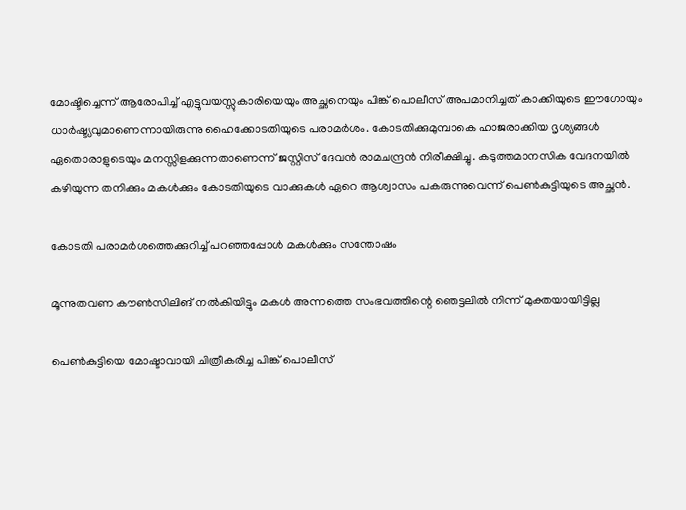മോഷ്ടിച്ചെന്ന് ആരോപിച്ച് എട്ടുവയസ്സുകാരിയെയും അച്ഛനെയും പിങ്ക് പൊലീസ് അപമാനിച്ചത് കാക്കിയുടെ ഈഗോയും ധാര്‍ഷ്ട്യവുമാണെന്നായിരുന്നു ഹൈക്കോടതിയുടെ പരാമര്‍ശം. കോടതിക്കുമുമ്പാകെ ഹാജരാക്കിയ ദൃശ്യങ്ങള്‍ ഏതൊരാളുടെയും മനസ്സിളക്കുന്നതാണെന്ന് ജസ്റ്റിസ് ദേവന്‍ രാമചന്ദ്രന്‍ നിരീക്ഷിച്ചു. കടുത്തമാനസിക വേദനയില്‍ കഴിയുന്ന തനിക്കും മകള്‍ക്കും കോടതിയുടെ വാക്കുകള്‍ ഏറെ ആശ്വാസം പകരുന്നുവെന്ന് പെണ്‍കുട്ടിയുടെ അച്ഛന്‍.

കോടതി പരാമര്‍ശത്തെക്കുറിച്ച് പറഞ്ഞപ്പോള്‍ മകള്‍ക്കും സന്തോഷം

മൂന്നുതവണ കൗണ്‍സിലിങ് നല്‍കിയിട്ടും മകള്‍ അന്നത്തെ സംഭവത്തിന്റെ ഞെട്ടലില്‍ നിന്ന് മുക്തയായിട്ടില്ല

പെണ്‍കുട്ടിയെ മോഷ്ടാവായി ചിത്രീകരിച്ച പിങ്ക് പൊലീസ്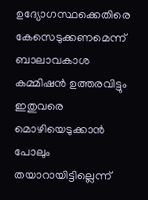ഉദ്യോഗസ്ഥക്കെതിരെ കേസെടുക്കണമെന്ന് ബാലാവകാശ കമ്മിഷന്‍ ഉത്തരവിട്ടും ഇതുവരെ മൊഴിയെടുക്കാന്‍ പോലും തയാറായിട്ടില്ലെന്ന്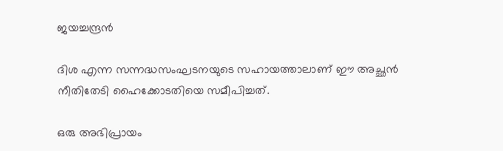ജയച്ചന്ദ്രന്‍

ദിശ എന്ന സന്നദ്ധസംഘടനയുടെ സഹായത്താലാണ് ഈ അച്ഛന്‍ നീതിതേടി ഹൈക്കോടതിയെ സമീപിച്ചത്.

ഒരു അഭിപ്രായം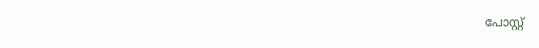പോസ്റ്റ്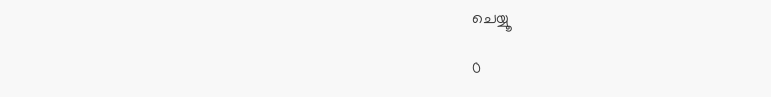ചെയ്യൂ

0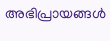അഭിപ്രായങ്ങള്‍